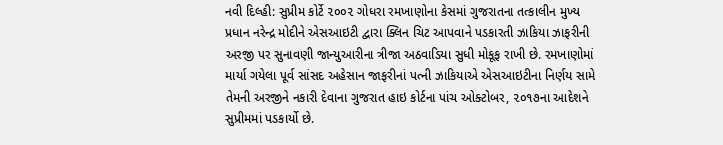નવી દિલ્હી: સુપ્રીમ કોર્ટે ૨૦૦૨ ગોધરા રમખાણોના કેસમાં ગુજરાતના તત્કાલીન મુખ્ય પ્રધાન નરેન્દ્ર મોદીને એસઆઇટી દ્વારા ક્લિન ચિટ આપવાને પડકારતી ઝાકિયા ઝાફરીની અરજી પર સુનાવણી જાન્યુઆરીના ત્રીજા અઠવાડિયા સુધી મોકૂફ રાખી છે. રમખાણોમાં માર્યા ગયેલા પૂર્વ સાંસદ અહેસાન જાફરીનાં પત્ની ઝાકિયાએ એસઆઇટીના નિર્ણય સામે તેમની અરજીને નકારી દેવાના ગુજરાત હાઇ કોર્ટના પાંચ ઓક્ટોબર, ૨૦૧૭ના આદેશને સુપ્રીમમાં પડકાર્યો છે.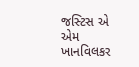જસ્ટિસ એ એમ ખાનવિલકર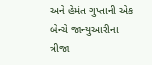અને હેમંત ગુપ્તાની એક બેન્ચે જાન્યુઆરીના ત્રીજા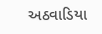અઠવાડિયા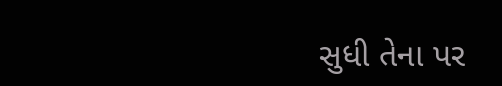સુધી તેના પર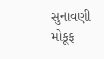સુનાવણી મોકૂફ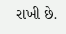રાખી છે.